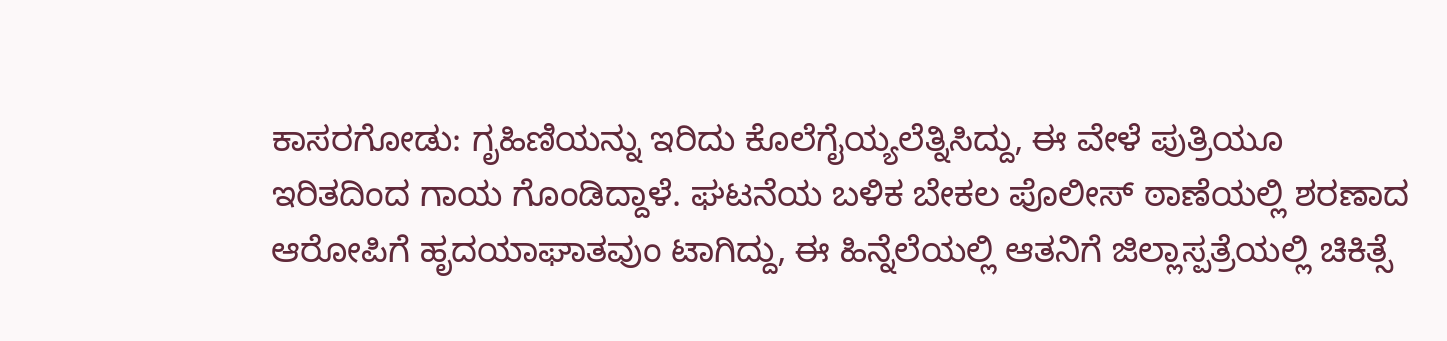ಕಾಸರಗೋಡು: ಗೃಹಿಣಿಯನ್ನು ಇರಿದು ಕೊಲೆಗೈಯ್ಯಲೆತ್ನಿಸಿದ್ದು, ಈ ವೇಳೆ ಪುತ್ರಿಯೂ ಇರಿತದಿಂದ ಗಾಯ ಗೊಂಡಿದ್ದಾಳೆ. ಘಟನೆಯ ಬಳಿಕ ಬೇಕಲ ಪೊಲೀಸ್ ಠಾಣೆಯಲ್ಲಿ ಶರಣಾದ ಆರೋಪಿಗೆ ಹೃದಯಾಘಾತವುಂ ಟಾಗಿದ್ದು, ಈ ಹಿನ್ನೆಲೆಯಲ್ಲಿ ಆತನಿಗೆ ಜಿಲ್ಲಾಸ್ಪತ್ರೆಯಲ್ಲಿ ಚಿಕಿತ್ಸೆ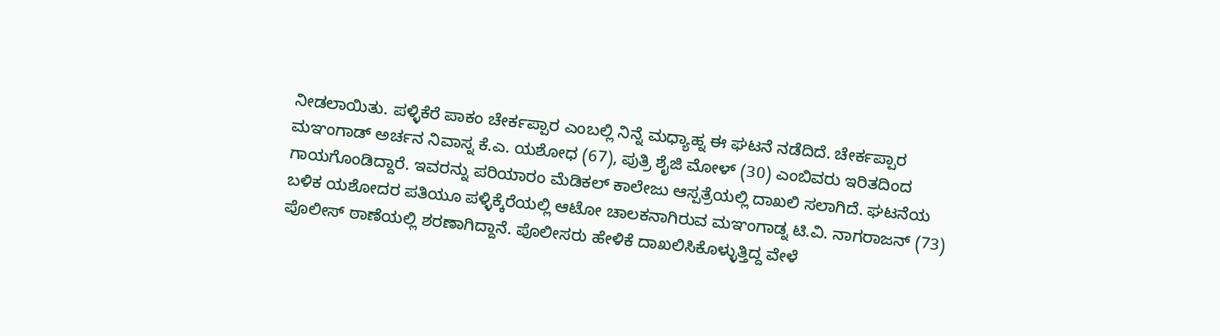ನೀಡಲಾಯಿತು. ಪಳ್ಳಿಕೆರೆ ಪಾಕಂ ಚೇರ್ಕಪ್ಪಾರ ಎಂಬಲ್ಲಿ ನಿನ್ನೆ ಮಧ್ಯಾಹ್ನ ಈ ಘಟನೆ ನಡೆದಿದೆ. ಚೇರ್ಕಪ್ಪಾರ ಮಞಂಗಾಡ್ ಅರ್ಚನ ನಿವಾಸ್ನ ಕೆ.ಎ. ಯಶೋಧ (67), ಪುತ್ರಿ ಶೈಜಿ ಮೋಳ್ (30) ಎಂಬಿವರು ಇರಿತದಿಂದ ಗಾಯಗೊಂಡಿದ್ದಾರೆ. ಇವರನ್ನು ಪರಿಯಾರಂ ಮೆಡಿಕಲ್ ಕಾಲೇಜು ಆಸ್ಪತ್ರೆಯಲ್ಲಿ ದಾಖಲಿ ಸಲಾಗಿದೆ. ಘಟನೆಯ ಬಳಿಕ ಯಶೋದರ ಪತಿಯೂ ಪಳ್ಳಿಕ್ಕೆರೆಯಲ್ಲಿ ಆಟೋ ಚಾಲಕನಾಗಿರುವ ಮಞಂಗಾಡ್ನ ಟಿ.ವಿ. ನಾಗರಾಜನ್ (73) ಪೊಲೀಸ್ ಠಾಣೆಯಲ್ಲಿ ಶರಣಾಗಿದ್ದಾನೆ. ಪೊಲೀಸರು ಹೇಳಿಕೆ ದಾಖಲಿಸಿಕೊಳ್ಳುತ್ತಿದ್ದ ವೇಳೆ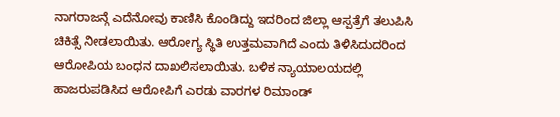ನಾಗರಾಜನ್ಗೆ ಎದೆನೋವು ಕಾಣಿಸಿ ಕೊಂಡಿದ್ದು ಇದರಿಂದ ಜಿಲ್ಲಾ ಆಸ್ಪತ್ರೆಗೆ ತಲುಪಿಸಿ ಚಿಕಿತ್ಸೆ ನೀಡಲಾಯಿತು. ಆರೋಗ್ಯ ಸ್ಥಿತಿ ಉತ್ತಮವಾಗಿದೆ ಎಂದು ತಿಳಿಸಿದುದರಿಂದ ಆರೋಪಿಯ ಬಂಧನ ದಾಖಲಿಸಲಾಯಿತು. ಬಳಿಕ ನ್ಯಾಯಾಲಯದಲ್ಲಿ ಹಾಜರುಪಡಿಸಿದ ಆರೋಪಿಗೆ ಎರಡು ವಾರಗಳ ರಿಮಾಂಡ್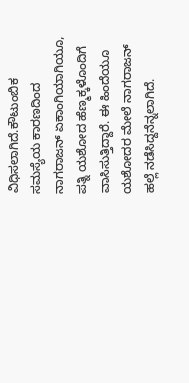ವಿಧಿಸಲಾಗಿದೆ.ಕೌಟುಂಬಿಕ ಸಮಸ್ಯೆಯ ಕಾರಣದಿಂದ ನಾಗರಾಜನ್ ಏಕಾಂಗಿಯಾಗಿಯೂ, ಪತ್ನಿ ಯಶೋದ ಹೆಣ್ಮಕ್ಕಳೊಂದಿಗೆ ವಾಸಿಸುತ್ತಿದ್ದಾರೆ. ಈ ಹಿಂದೆಯೂ ಯಶೋದರ ಮೇಲೆ ನಾಗರಾಜನ್ ಹಲ್ಲೆ ನಡೆಸಿದ್ದನೆನ್ನಲಾಗಿದೆ.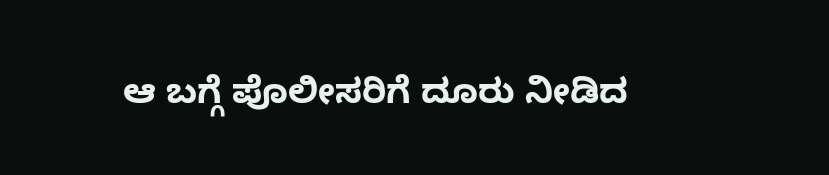ಆ ಬಗ್ಗೆ ಪೊಲೀಸರಿಗೆ ದೂರು ನೀಡಿದ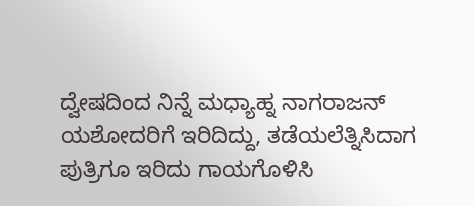ದ್ವೇಷದಿಂದ ನಿನ್ನೆ ಮಧ್ಯಾಹ್ನ ನಾಗರಾಜನ್ ಯಶೋದರಿಗೆ ಇರಿದಿದ್ದು, ತಡೆಯಲೆತ್ನಿಸಿದಾಗ ಪುತ್ರಿಗೂ ಇರಿದು ಗಾಯಗೊಳಿಸಿ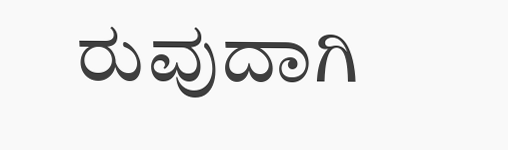ರುವುದಾಗಿ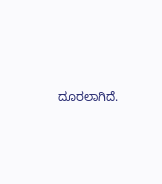ದೂರಲಾಗಿದೆ.